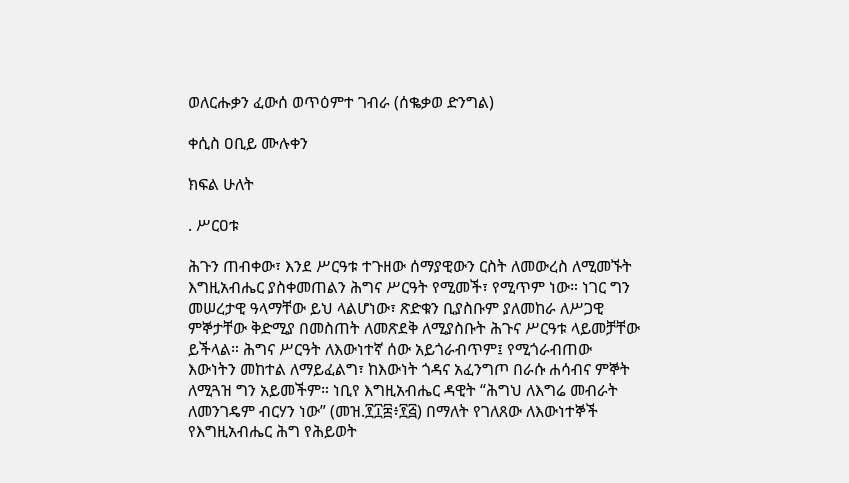ወለርሑቃን ፈውሰ ወጥዕምተ ገብራ (ሰቈቃወ ድንግል)

ቀሲስ ዐቢይ ሙሉቀን

ክፍል ሁለት

. ሥርዐቱ

ሕጉን ጠብቀው፣ እንደ ሥርዓቱ ተጉዘው ሰማያዊውን ርስት ለመውረስ ለሚመኙት እግዚአብሔር ያስቀመጠልን ሕግና ሥርዓት የሚመች፣ የሚጥም ነው። ነገር ግን መሠረታዊ ዓላማቸው ይህ ላልሆነው፣ ጽድቁን ቢያስቡም ያለመከራ ለሥጋዊ ምኞታቸው ቅድሚያ በመስጠት ለመጽደቅ ለሚያስቡት ሕጉና ሥርዓቱ ላይመቻቸው ይችላል። ሕግና ሥርዓት ለእውነተኛ ሰው አይጎራብጥም፤ የሚጎራብጠው እውነትን መከተል ለማይፈልግ፣ ከእውነት ጎዳና አፈንግጦ በራሱ ሐሳብና ምኞት ለሚጓዝ ግን አይመችም። ነቢየ እግዚአብሔር ዳዊት “ሕግህ ለእግሬ መብራት ለመንገዴም ብርሃን ነው” (መዝ.፻፲፰፥፻፭) በማለት የገለጸው ለእውነተኞች የእግዚአብሔር ሕግ የሕይወት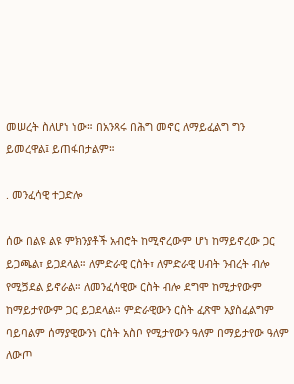መሠረት ስለሆነ ነው። በአንጻሩ በሕግ መኖር ለማይፈልግ ግን ይመረዋል፤ ይጠፋበታልም።

. መንፈሳዊ ተጋድሎ

ሰው በልዩ ልዩ ምክንያቶች አብሮት ከሚኖረውም ሆነ ከማይኖረው ጋር ይጋጫል፣ ይጋደላል። ለምድራዊ ርስት፣ ለምድራዊ ሀብት ንብረት ብሎ የሚጛደል ይኖራል። ለመንፈሳዊው ርስት ብሎ ደግሞ ከሚታየውም ከማይታየውም ጋር ይጋደላል። ምድራዊውን ርስት ፈጽሞ አያስፈልግም ባይባልም ሰማያዊውንነ ርስት አስቦ የሚታየውን ዓለም በማይታየው ዓለም ለውጦ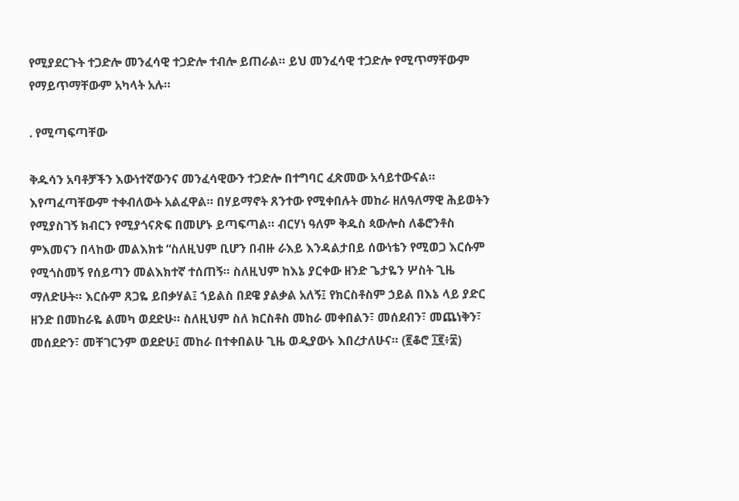የሚያደርጉት ተጋድሎ መንፈሳዊ ተጋድሎ ተብሎ ይጠራል። ይህ መንፈሳዊ ተጋድሎ የሚጥማቸውም የማይጥማቸውም አካላት አሉ።

. የሚጣፍጣቸው

ቅዱሳን አባቶቻችን እውነተኛውንና መንፈሳዊውን ተጋድሎ በተግባር ፈጽመው አሳይተውናል። እየጣፈጣቸውም ተቀብለውት አልፈዋል። በሃይማኖት ጸንተው የሚቀበሉት መከራ ዘለዓለማዊ ሕይወትን የሚያስገኝ ክብርን የሚያጎናጽፍ በመሆኑ ይጣፍጣል። ብርሃነ ዓለም ቅዱስ ጳውሎስ ለቆሮንቶስ ምእመናን በላከው መልእክቱ “ስለዚህም ቢሆን በብዙ ራእይ እንዳልታበይ ሰውነቴን የሚወጋ እርሱም የሚጎስመኝ የሰይጣን መልእክተኛ ተሰጠኝ። ስለዚህም ከእኔ ያርቀው ዘንድ ጌታዬን ሦስት ጊዜ ማለድሁት። እርሱም ጸጋዬ ይበቃሃል፤ ኀይልስ በደዌ ያልቃል አለኝ፤ የክርስቶስም ኃይል በእኔ ላይ ያድር ዘንድ በመከራዬ ልመካ ወደድሁ። ስለዚህም ስለ ክርስቶስ መከራ መቀበልን፣ መሰደብን፣ መጨነቅን፣ መሰደድን፣ መቸገርንም ወደድሁ፤ መከራ በተቀበልሁ ጊዜ ወዲያውኑ እበረታለሁና። (፪ቆሮ ፲፪፥፰)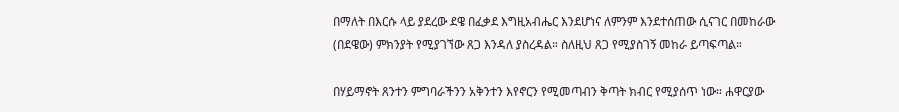በማለት በእርሱ ላይ ያደረው ደዌ በፈቃደ እግዚአብሔር እንደሆነና ለምንም እንደተሰጠው ሲናገር በመከራው (በደዌው) ምክንያት የሚያገኘው ጸጋ እንዳለ ያስረዳል። ስለዚህ ጸጋ የሚያስገኝ መከራ ይጣፍጣል።

በሃይማኖት ጸንተን ምግባራችንን አቅንተን እየኖርን የሚመጣብን ቅጣት ክብር የሚያሰጥ ነው። ሐዋርያው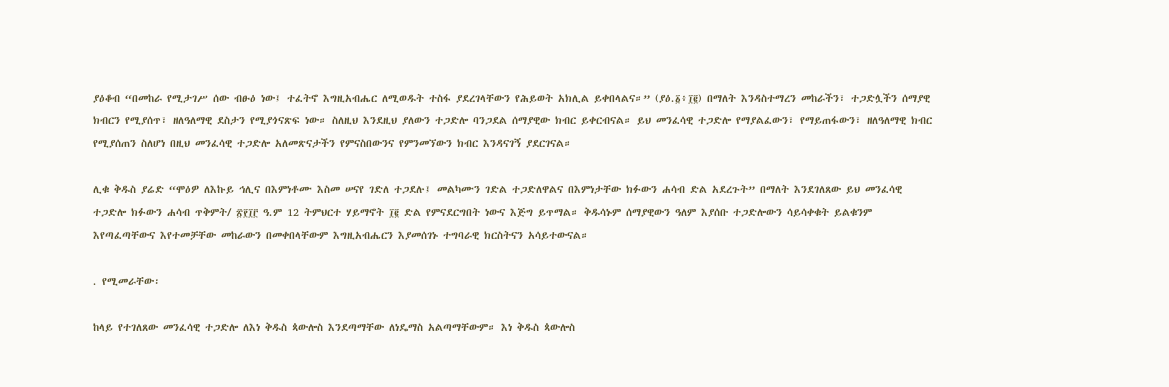ያዕቆብ “በመከራ የሚታገሥ ሰው ብፁዕ ነው፤ ተፈትኖ እግዚአብሔር ለሚወዱት ተስፋ ያደረገላቸውን የሕይወት አክሊል ይቀበላልና።” (ያዕ.፩፥፲፪) በማለት እንዳስተማረን መከራችን፣ ተጋድሏችን ሰማያዊ ክብርን የሚያሰጥ፣ ዘለዓለማዊ ደስታን የሚያጎናጽፍ ነው። ስለዚህ እንደዚህ ያለውን ተጋድሎ ባንጋደል ሰማያዊው ክብር ይቀርብናል። ይህ መንፈሳዊ ተጋድሎ የማያልፈውን፣ የማይጠፋውን፣ ዘለዓለማዊ ክብር የሚያሰጠን ስለሆነ በዚህ መንፈሳዊ ተጋድሎ አለመጽናታችን የምናስበውንና የምንመኘውን ክብር እንዳናገኝ ያደርገናል።

ሊቁ ቅዱስ ያሬድ “ሞዕዎ ለእኩይ ኅሊና በእምነቶሙ እስመ ሠናየ ገድለ ተጋደሉ፤ መልካሙን ገድል ተጋድለዋልና በእምነታቸው ክፉውን ሐሳብ ድል አደረጉት” በማለት እንደገለጸው ይህ መንፈሳዊ ተጋድሎ ክፉውን ሐሳብ ጥቅምት/ ፳፻፲፫ ዓ.ም 12 ትምህርተ ሃይማኖት ፲፪ ድል የምናደርግበት ነውና እጅግ ይጥማል። ቅዱሳኑም ሰማያዊውን ዓለም እያሰቡ ተጋድሎውን ሳይሳቀቁት ይልቁንም እየጣፈጣቸውና እየተመቻቸው መከራውን በመቀበላቸውም እግዚአብሔርን እያመሰገኑ ተግባራዊ ክርስትናን አሳይተውናል።

. የሚመራቸው፡

ከላይ የተገለጸው መንፈሳዊ ተጋድሎ ለእነ ቅዱስ ጳውሎስ እንደጣማቸው ለነዴማስ አልጣማቸውም። እነ ቅዱስ ጳውሎስ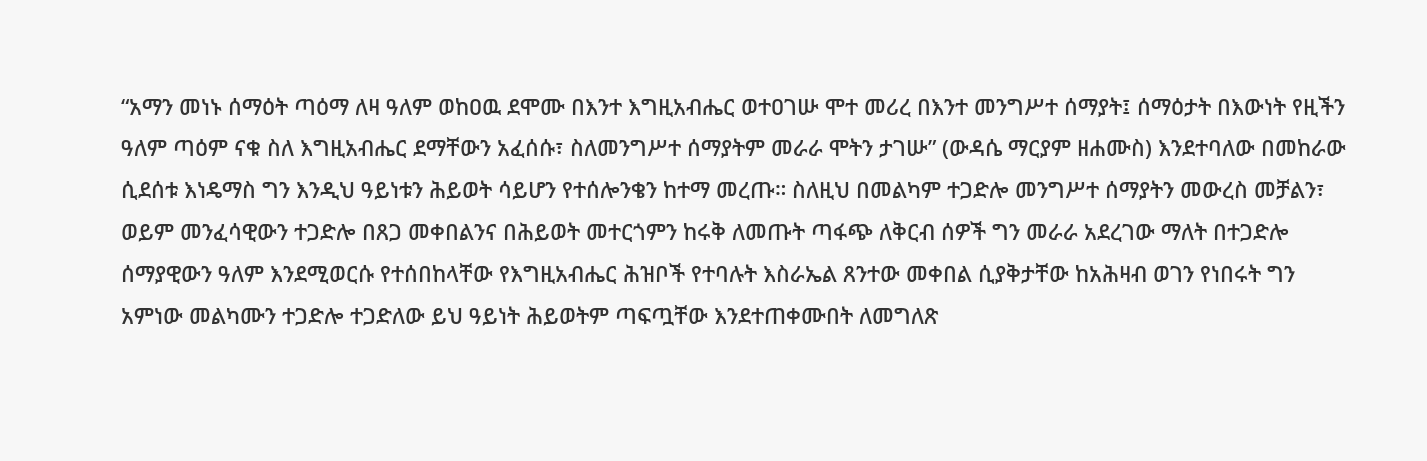“አማን መነኑ ሰማዕት ጣዕማ ለዛ ዓለም ወከዐዉ ደሞሙ በእንተ እግዚአብሔር ወተዐገሡ ሞተ መሪረ በእንተ መንግሥተ ሰማያት፤ ሰማዕታት በእውነት የዚችን ዓለም ጣዕም ናቁ ስለ እግዚአብሔር ደማቸውን አፈሰሱ፣ ስለመንግሥተ ሰማያትም መራራ ሞትን ታገሡ” (ውዳሴ ማርያም ዘሐሙስ) እንደተባለው በመከራው ሲደሰቱ እነዴማስ ግን እንዲህ ዓይነቱን ሕይወት ሳይሆን የተሰሎንቄን ከተማ መረጡ። ስለዚህ በመልካም ተጋድሎ መንግሥተ ሰማያትን መውረስ መቻልን፣ ወይም መንፈሳዊውን ተጋድሎ በጸጋ መቀበልንና በሕይወት መተርጎምን ከሩቅ ለመጡት ጣፋጭ ለቅርብ ሰዎች ግን መራራ አደረገው ማለት በተጋድሎ ሰማያዊውን ዓለም እንደሚወርሱ የተሰበከላቸው የእግዚአብሔር ሕዝቦች የተባሉት እስራኤል ጸንተው መቀበል ሲያቅታቸው ከአሕዛብ ወገን የነበሩት ግን አምነው መልካሙን ተጋድሎ ተጋድለው ይህ ዓይነት ሕይወትም ጣፍጧቸው እንደተጠቀሙበት ለመግለጽ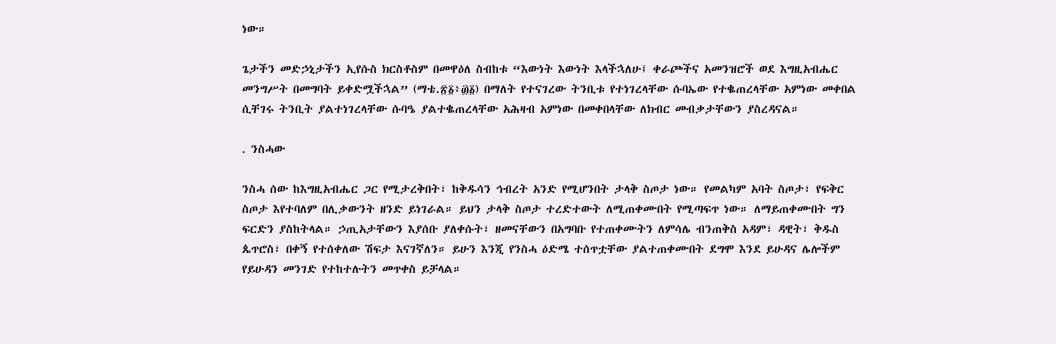ነው።

ጌታችን መድኃኒታችን ኢየሱስ ክርስቶስም በመዋዕለ ስብከቱ “እውነት እውነት እላችኋለሁ፤ ቀራጮችና አመንዝሮች ወደ እግዚአብሔር መንግሥት በመግባት ይቀድሟችኋል” (ማቴ.፳፩፥፴፩) በማለት የተናገረው ትንቢቱ የተነገረላቸው ሱባኤው የተቈጠረላቸው አምነው መቀበል ሲቸገሩ ትንቢት ያልተነገረላቸው ሱባዔ ያልተቈጠረላቸው አሕዛብ አምነው በመቀበላቸው ለክብር መብቃታቸውን ያስረዳናል።

. ንስሓው

ንስሓ ሰው ከእግዚአብሔር ጋር የሚታረቅበት፣ ከቅዱሳን ኅብረት አንድ የሚሆንበት ታላቅ ስጦታ ነው። የመልካም አባት ስጦታ፣ የፍቅር ስጦታ እየተባለም በሊቃውንት ዘንድ ይነገራል። ይህን ታላቅ ስጦታ ተረድተውት ለሚጠቀሙበት የሚጣፍጥ ነው። ለማይጠቀሙበት ግን ፍርድን ያስከትላል። ኃጢአታቸውን እያሰቡ ያለቀሱት፣ ዘመናቸውን በአግባቡ የተጠቀሙትን ለምሳሌ ብንጠቅስ አዳም፣ ዳዊት፣ ቅዱስ ጴጥሮስ፣ በቀኝ የተሰቀለው ሽፍታ እናገኛለን። ይሁን እንጂ የንስሓ ዕድሜ ተሰጥቷቸው ያልተጠቀሙበት ደግሞ እንደ ይሁዳና ሌሎችም የይሁዳን መንገድ የተከተሉትን መጥቀስ ይቻላል።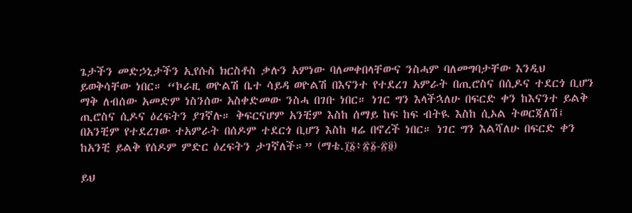ጌታችን መድኃኒታችን ኢየሱስ ክርስቶስ ቃሉን አምነው ባለመቀበላቸውና ንስሓም ባለመግባታቸው እንዲህ ይወቅሳቸው ነበር። “ኮራዚ ወዮልሽ ቤተ ሳይዳ ወዮልሽ በእናንተ የተደረገ አምራት በጢሮስና በሲዶና ተደርጎ ቢሆን ማቅ ለብሰው አመድም ነስንሰው አስቀድመው ንስሓ በገቡ ነበር። ነገር ግን እላችኋለሁ በፍርድ ቀን ከእናንተ ይልቅ ጢሮስና ሲዶና ዕረፍትን ያገኛሉ። ቅፍርናሆም አንቺም እስከ ሰማይ ከፍ ከፍ ብትዪ እስከ ሲኦል ትወርጃለሽ፤ በአንቺም የተደረገው ተአምራት በሰዶም ተደርጎ ቢሆን እስከ ዛሬ በኖረች ነበር። ነገር ግን እልሻለሁ በፍርድ ቀን ከአንቺ ይልቅ የሰዶም ምድር ዕረፍትን ታገኛለች።” (ማቴ.፲፩፥፳፩-፳፬)

ይህ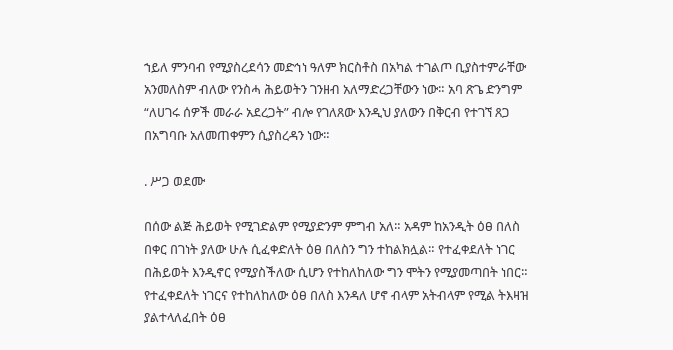ኀይለ ምንባብ የሚያስረደሳን መድኅነ ዓለም ክርስቶስ በአካል ተገልጦ ቢያስተምራቸው አንመለስም ብለው የንስሓ ሕይወትን ገንዘብ አለማድረጋቸውን ነው። አባ ጽጌ ድንግም “ለሀገሩ ሰዎች መራራ አደረጋት” ብሎ የገለጸው እንዲህ ያለውን በቅርብ የተገኘ ጸጋ በአግባቡ አለመጠቀምን ሲያስረዳን ነው።

. ሥጋ ወደሙ

በሰው ልጅ ሕይወት የሚገድልም የሚያድንም ምግብ አለ። አዳም ከአንዲት ዕፀ በለስ በቀር በገነት ያለው ሁሉ ሲፈቀድለት ዕፀ በለስን ግን ተከልክሏል። የተፈቀደለት ነገር በሕይወት እንዲኖር የሚያስችለው ሲሆን የተከለከለው ግን ሞትን የሚያመጣበት ነበር። የተፈቀደለት ነገርና የተከለከለው ዕፀ በለስ እንዳለ ሆኖ ብላም አትብላም የሚል ትእዛዝ ያልተላለፈበት ዕፀ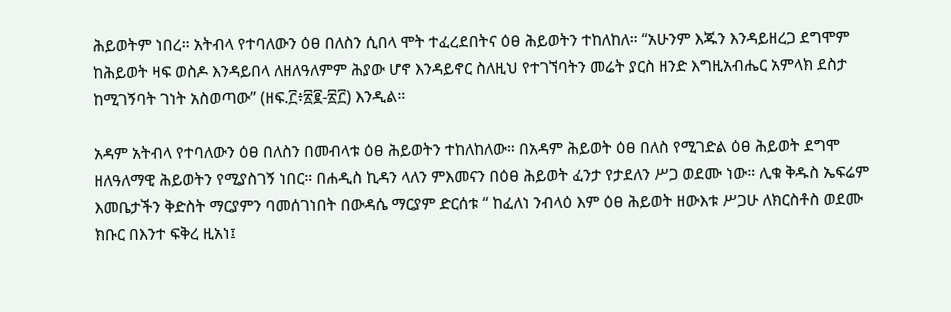ሕይወትም ነበረ። አትብላ የተባለውን ዕፀ በለስን ሲበላ ሞት ተፈረደበትና ዕፀ ሕይወትን ተከለከለ። “አሁንም እጁን እንዳይዘረጋ ደግሞም ከሕይወት ዛፍ ወስዶ እንዳይበላ ለዘለዓለምም ሕያው ሆኖ እንዳይኖር ስለዚህ የተገኘባትን መሬት ያርስ ዘንድ እግዚአብሔር አምላክ ደስታ ከሚገኝባት ገነት አስወጣው” (ዘፍ.፫፥፳፪-፳፫) እንዲል።

አዳም አትብላ የተባለውን ዕፀ በለስን በመብላቱ ዕፀ ሕይወትን ተከለከለው። በአዳም ሕይወት ዕፀ በለስ የሚገድል ዕፀ ሕይወት ደግሞ ዘለዓለማዊ ሕይወትን የሚያስገኝ ነበር። በሐዲስ ኪዳን ላለን ምእመናን በዕፀ ሕይወት ፈንታ የታደለን ሥጋ ወደሙ ነው። ሊቁ ቅዱስ ኤፍሬም እመቤታችን ቅድስት ማርያምን ባመሰገነበት በውዳሴ ማርያም ድርሰቱ “ ከፈለነ ንብላዕ እም ዕፀ ሕይወት ዘውእቱ ሥጋሁ ለክርስቶስ ወደሙ ክቡር በእንተ ፍቅረ ዚአነ፤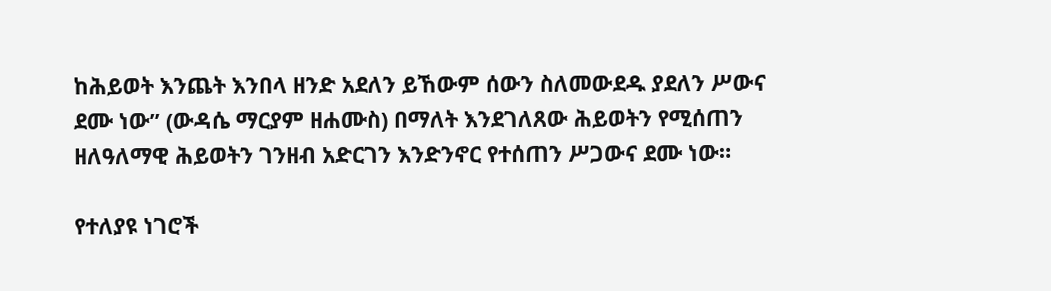ከሕይወት እንጨት እንበላ ዘንድ አደለን ይኸውም ሰውን ስለመውደዱ ያደለን ሥውና ደሙ ነው” (ውዳሴ ማርያም ዘሐሙስ) በማለት እንደገለጸው ሕይወትን የሚሰጠን ዘለዓለማዊ ሕይወትን ገንዘብ አድርገን እንድንኖር የተሰጠን ሥጋውና ደሙ ነው።

የተለያዩ ነገሮች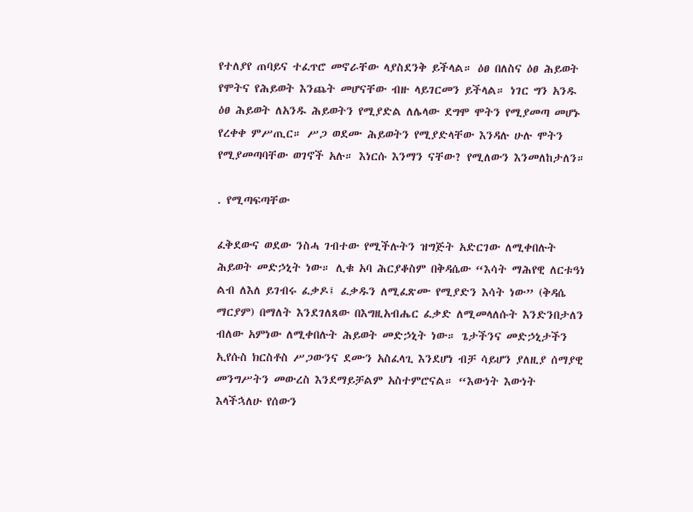የተለያየ ጠባይና ተፈጥሮ መኖራቸው ላያስደንቅ ይችላል። ዕፀ በለስና ዕፀ ሕይወት የሞትና የሕይወት እንጨት መሆናቸው ብዙ ላይገርመን ይችላል። ነገር ግን አንዱ ዕፀ ሕይወት ለአንዱ ሕይወትን የሚያድል ለሌላው ደግሞ ሞትን የሚያመጣ መሆኑ የረቀቀ ምሥጢር። ሥጋ ወደሙ ሕይወትን የሚያድላቸው እንዳሉ ሁሉ ሞትን የሚያመጣባቸው ወገኖች አሉ። እነርሱ እንማን ናቸው? የሚለውን እንመለከታለን።

. የሚጣፍጣቸው

ፈቅደውና ወደው ንስሓ ገብተው የሚችሉትን ዝግጅት አድርገው ለሚቀበሉት ሕይወት መድኃኒት ነው። ሊቁ አባ ሕርያቆስም በቅዳሴው “እሳት ማሕየዊ ለርቱዓነ ልብ ለእለ ይገብሩ ፈቃዶ፤ ፈቃዱን ለሚፈጽሙ የሚያድን እሳት ነው” (ቅዳሴ ማርያም) በማለት እንደገለጸው በእግዚአብሔር ፈቃድ ለሚመላለሱት እንድንበታለን ብለው አምነው ለሚቀበሉት ሕይወት መድኃኒት ነው። ጌታችንና መድኃኒታችን ኢየሱስ ክርስቶስ ሥጋውንና ደሙን አስፈላጊ እንደሆነ ብቻ ሳይሆን ያለዚያ ሰማያዊ መንግሥትን መውረስ እንደማይቻልም አስተምሮናል። “እውነት እውነት እላችኋለሁ የሰውን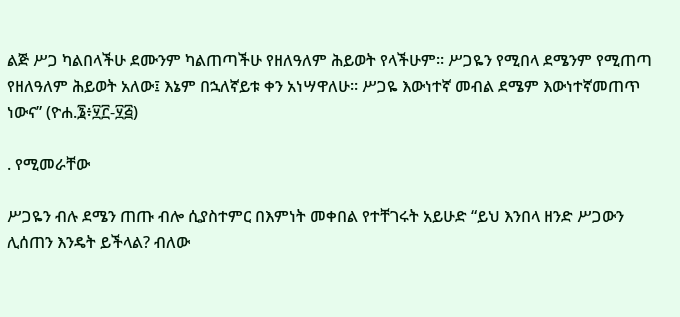ልጅ ሥጋ ካልበላችሁ ደሙንም ካልጠጣችሁ የዘለዓለም ሕይወት የላችሁም። ሥጋዬን የሚበላ ደሜንም የሚጠጣ የዘለዓለም ሕይወት አለው፤ እኔም በኋለኛይቱ ቀን አነሣዋለሁ። ሥጋዬ እውነተኛ መብል ደሜም እውነተኛመጠጥ ነውና” (ዮሐ.፮፥፶፫-፶፭)

. የሚመራቸው

ሥጋዬን ብሉ ደሜን ጠጡ ብሎ ሲያስተምር በእምነት መቀበል የተቸገሩት አይሁድ “ይህ እንበላ ዘንድ ሥጋውን ሊሰጠን እንዴት ይችላል? ብለው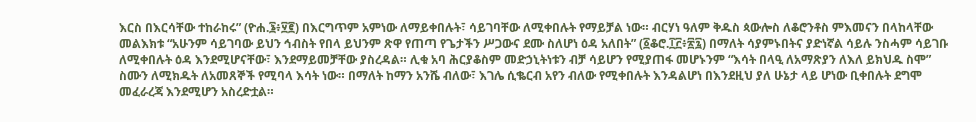እርስ በእርሳቸው ተከራከሩ” (ዮሐ.፮፥፶፪) በእርግጥም አምነው ለማይቀበሉት፣ ሳይገባቸው ለሚቀበሉት የማይቻል ነው። ብርሃነ ዓለም ቅዱስ ጳውሎስ ለቆሮንቶስ ምእመናን በላከላቸው መልእክቱ “አሁንም ሳይገባው ይህን ኅብስት የበላ ይህንም ጽዋ የጠጣ የጌታችን ሥጋውና ደሙ ስለሆነ ዕዳ አለበት” (፩ቆሮ.፲፫፥፳፯) በማለት ሳያምኑበትና ያድነኛል ሳይሉ ንስሓም ሳይገቡ ለሚቀበሉት ዕዳ እንደሚሆናቸው፣ እንደማይመቻቸው ያስረዳል። ሊቁ አባ ሕርያቆስም መድኃኒትነቱን ብቻ ሳይሆን የሚያጠፋ መሆኑንም “እሳት በላዒ ለአማጽያን ለእለ ይክህዱ ስሞ” ስሙን ለሚክዱት ለአመጸኞች የሚባላ እሳት ነው። በማለት ከማን አንሼ ብለው፣ እገሌ ሲቈርብ አየን ብለው የሚቀበሉት እንዳልሆነ በእንደዚህ ያለ ሁኔታ ላይ ሆነው ቢቀበሉት ደግሞ መፈራረጃ እንደሚሆን አስረድቷል።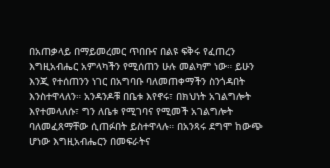በአጠቃላይ በማይመረመር ጥበቡና በልዩ ፍቅሩ የፈጠረን እግዚአብሔር አምላካችን የሚሰጠን ሁሉ መልካም ነው። ይሁን እንጂ የተሰጠንን ነገር በአግባቡ ባለመጠቀማችን ስንጎዳበት እንስተዋላለን። አንዳንዶቹ በቤቱ እየኖሩ፣ በክህነት አገልግሎት እየተመላለሱ፣ ግን ለቤቱ የሚገባና የሚመች አገልግሎት ባለመፈጸማቸው ሲጠፉበት ይስተዋላሉ። በአንጻሩ ደግሞ ከውጭ ሆነው እግዚአብሔርን በመፍራትና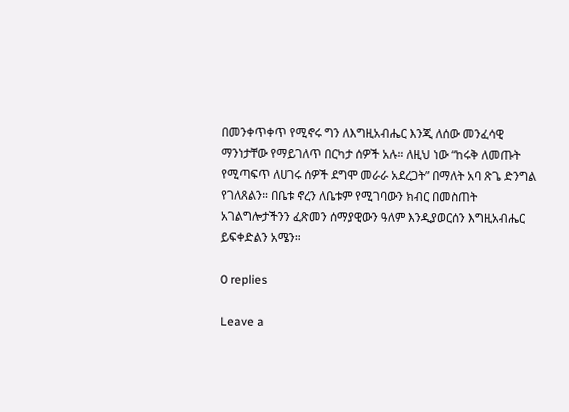በመንቀጥቀጥ የሚኖሩ ግን ለእግዚአብሔር እንጂ ለሰው መንፈሳዊ ማንነታቸው የማይገለጥ በርካታ ሰዎች አሉ። ለዚህ ነው “ከሩቅ ለመጡት የሚጣፍጥ ለሀገሩ ሰዎች ደግሞ መራራ አደረጋት” በማለት አባ ጽጌ ድንግል የገለጸልን። በቤቱ ኖረን ለቤቱም የሚገባውን ክብር በመስጠት አገልግሎታችንን ፈጽመን ሰማያዊውን ዓለም እንዲያወርሰን እግዚአብሔር ይፍቀድልን አሜን።

0 replies

Leave a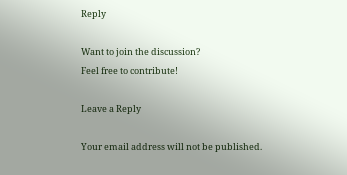Reply

Want to join the discussion?
Feel free to contribute!

Leave a Reply

Your email address will not be published.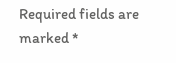Required fields are marked *